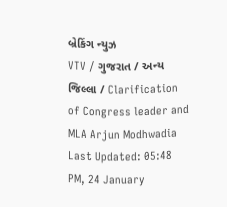બ્રેકિંગ ન્યુઝ
VTV / ગુજરાત / અન્ય જિલ્લા / Clarification of Congress leader and MLA Arjun Modhwadia
Last Updated: 05:48 PM, 24 January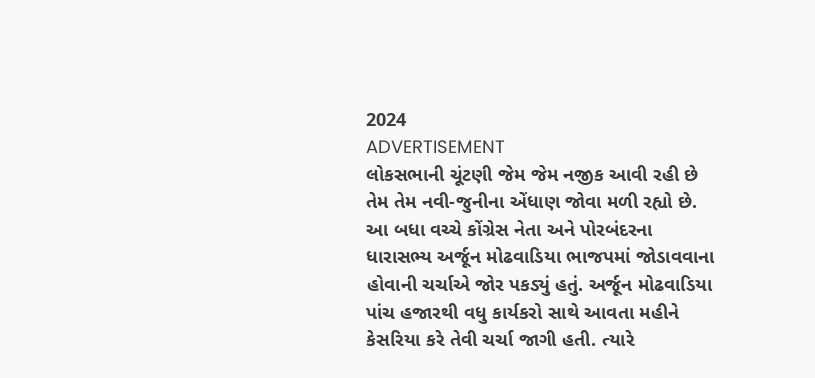2024
ADVERTISEMENT
લોકસભાની ચૂંટણી જેમ જેમ નજીક આવી રહી છે તેમ તેમ નવી-જુનીના એંધાણ જોવા મળી રહ્યો છે. આ બધા વચ્ચે કોંગ્રેસ નેતા અને પોરબંદરના ધારાસભ્ય અર્જૂન મોઢવાડિયા ભાજપમાં જોડાવવાના હોવાની ચર્ચાએ જોર પકડ્યું હતું. અર્જૂન મોઢવાડિયા પાંચ હજારથી વધુ કાર્યકરો સાથે આવતા મહીને કેસરિયા કરે તેવી ચર્ચા જાગી હતી. ત્યારે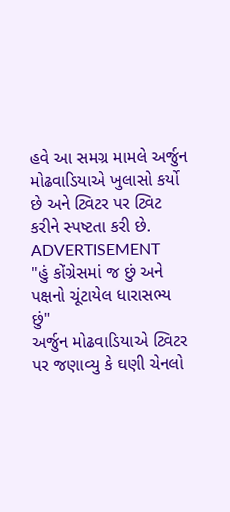હવે આ સમગ્ર મામલે અર્જુન મોઢવાડિયાએ ખુલાસો કર્યો છે અને ટ્વિટર પર ટ્વિટ કરીને સ્પષ્ટતા કરી છે.
ADVERTISEMENT
"હું કોંગ્રેસમાં જ છું અને પક્ષનો ચૂંટાયેલ ધારાસભ્ય છું"
અર્જુન મોઢવાડિયાએ ટ્વિટર પર જણાવ્યુ કે ઘણી ચેનલો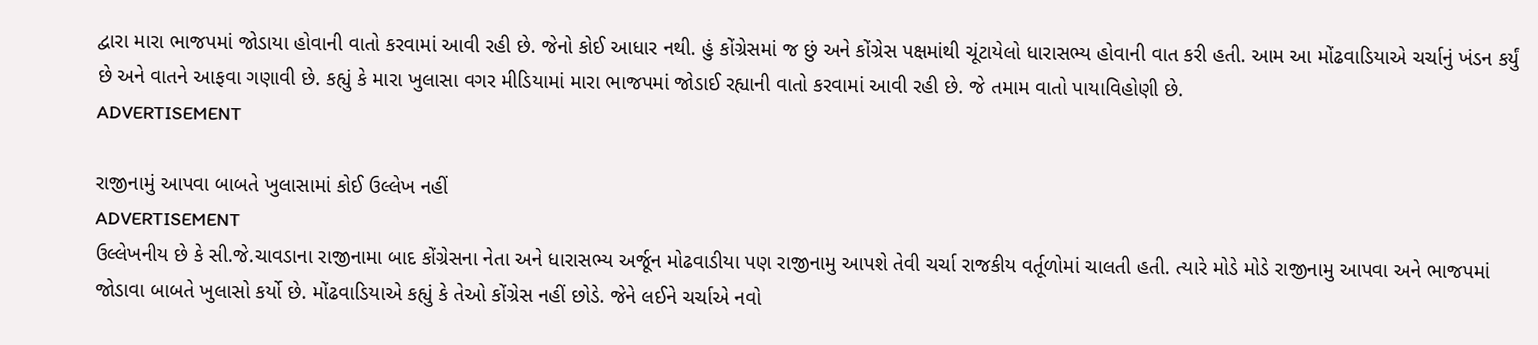દ્વારા મારા ભાજપમાં જોડાયા હોવાની વાતો કરવામાં આવી રહી છે. જેનો કોઈ આધાર નથી. હું કોંગ્રેસમાં જ છું અને કોંગ્રેસ પક્ષમાંથી ચૂંટાયેલો ધારાસભ્ય હોવાની વાત કરી હતી. આમ આ મોંઢવાડિયાએ ચર્ચાનું ખંડન કર્યું છે અને વાતને આફવા ગણાવી છે. કહ્યું કે મારા ખુલાસા વગર મીડિયામાં મારા ભાજપમાં જોડાઈ રહ્યાની વાતો કરવામાં આવી રહી છે. જે તમામ વાતો પાયાવિહોણી છે.
ADVERTISEMENT

રાજીનામું આપવા બાબતે ખુલાસામાં કોઈ ઉલ્લેખ નહીં
ADVERTISEMENT
ઉલ્લેખનીય છે કે સી.જે.ચાવડાના રાજીનામા બાદ કોંગ્રેસના નેતા અને ધારાસભ્ય અર્જૂન મોઢવાડીયા પણ રાજીનામુ આપશે તેવી ચર્ચા રાજકીય વર્તૂળોમાં ચાલતી હતી. ત્યારે મોડે મોડે રાજીનામુ આપવા અને ભાજપમાં જોડાવા બાબતે ખુલાસો કર્યો છે. મોંઢવાડિયાએ કહ્યું કે તેઓ કોંગ્રેસ નહીં છોડે. જેને લઈને ચર્ચાએ નવો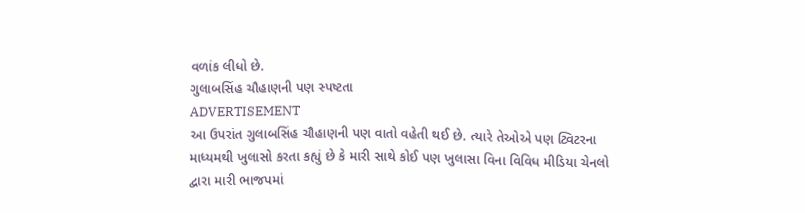વળાંક લીધો છે.
ગુલાબસિંહ ચૌહાણની પણ સ્પષ્ટતા
ADVERTISEMENT
આ ઉપરાંત ગુલાબસિંહ ચૌહાણની પણ વાતો વહેતી થઈ છે. ત્યારે તેઓએ પણ ટ્વિટરના માધ્યમથી ખુલાસો કરતા કહ્યું છે કે મારી સાથે કોઈ પણ ખુલાસા વિના વિવિધ મીડિયા ચેનલો દ્વારા મારી ભાજપમાં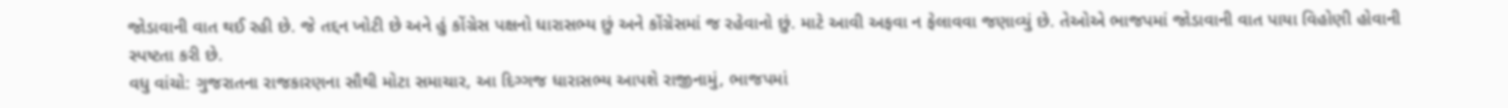જોડાવાની વાત થઈ રહી છે. જે તદ્દન ખોટી છે અને હું કોંગ્રેસ પક્ષનો ધારાસભ્ય છું અને કોંગ્રેસમાં જ રહેવાનો છું. માટે આવી અફવા ન ફેલાવવા જણાવ્યું છે. તેઓએ ભાજપમાં જોડાવાની વાત પાયા વિહોણી હોવાની સ્પષ્ટતા કરી છે.
વધુ વાંચો: ગુજરાતના રાજકારણના સૌથી મોટા સમાચાર, આ દિગ્ગજ ધારાસભ્ય આપશે રાજીનામું, ભાજપમાં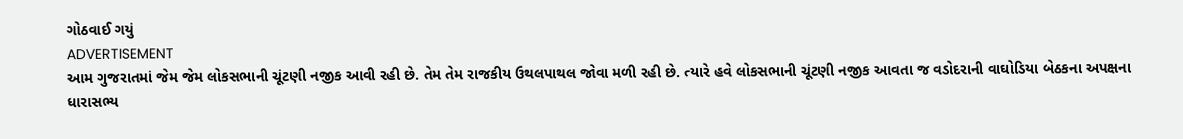ગોઠવાઈ ગયું
ADVERTISEMENT
આમ ગુજરાતમાં જેમ જેમ લોકસભાની ચૂંટણી નજીક આવી રહી છે. તેમ તેમ રાજકીય ઉથલપાથલ જોવા મળી રહી છે. ત્યારે હવે લોકસભાની ચૂંટણી નજીક આવતા જ વડોદરાની વાઘોડિયા બેઠકના અપક્ષના ધારાસભ્ય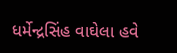ધર્મેન્દ્રસિંહ વાઘેલા હવે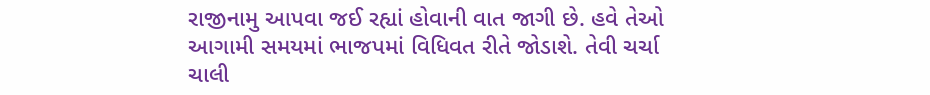રાજીનામુ આપવા જઈ રહ્યાં હોવાની વાત જાગી છે. હવે તેઓ આગામી સમયમાં ભાજપમાં વિધિવત રીતે જોડાશે. તેવી ચર્ચા ચાલી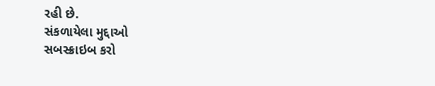રહી છે.
સંકળાયેલા મુદ્દાઓ
સબસ્ક્રાઇબ કરો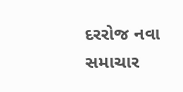દરરોજ નવા સમાચાર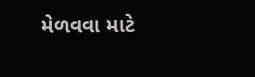મેળવવા માટે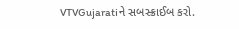VTVGujaratiને સબસ્ક્રાઈબ કરો.